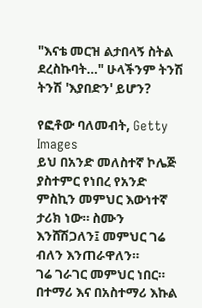"እናቴ መርዝ ልታበላኝ ስትል ደረስኩባት…" ሁላችንም ትንሽ ትንሽ 'እያበድን' ይሆን?

የፎቶው ባለመብት, Getty Images
ይህ በአንድ መለስተኛ ኮሌጅ ያስተምር የነበረ የአንድ ምስኪን መምህር እውነተኛ ታሪክ ነው። ስሙን እንሸሽጋለን፤ መምህር ገሬ ብለን እንጠራዋለን።
ገሬ ገራገር መምህር ነበር። በተማሪ እና በአስተማሪ እኩል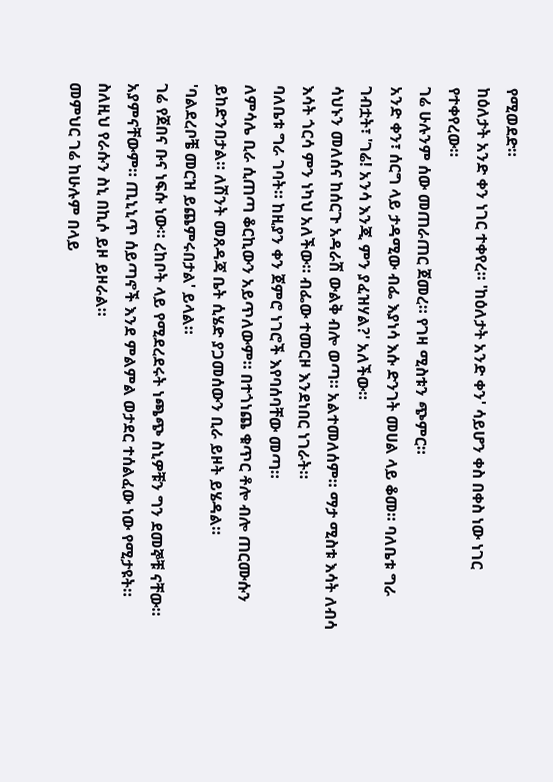የሚወደድ።
ከዕለታት አንድ ቀን ነገር ተቀየረ። 'ከዕለታት አንድ ቀን' ሳይሆን ቀስ በቀስ ነው ነገር የተቀየረው።
ገሬ ሁሉንም ሰው መጠራጠር ጀመረ። የገዛ ሚስቱን ጭምር።
አንድ ቀን፣ ሰርግ ላይ ታዳሚው ብፌ እያነሳ እሱ ድንገት መሀል ላይ ቆመ። ባለቤቱ ግራ ገብቷት፣ 'ገሬ! አንሳ እንጂ ምን ያፈዝሃል?' አለችው።
ሳህኑን መለሰና ከሰርጉ አዳራሽ ውልቅ ብሎ ወጣ። አልተመለሰም። ማታ ሚስቱ እሳት ለብሳ እሳት ጎርሳ ምን ነካህ አለችው። ብፌው ተመርዞ እንደነበር ነገራት።
ባለቤቱ ግራ ገባት። ከዚያን ቀን ጀምሮ ነገሮች እየባሰባቸው መጣ።
ለምሳሌ ቢራ ሲጠጣ ቆርኪውን አይጥለውም። በተጎነጨ ቁጥር ቶሎ ብሎ ጠርሙሱን ይከድንበታል። ለሽንት መጸዳጃ ቤት ሲሄድ ያጋመሰውን ቢራ ይዞት ይሄዳል።
'ባልደረቦቼ መርዝ ይጨምሩበታል' ይላል።
ገሬ የጀበና ቡና ነፍሱ ነው። ረከቦት ላይ የሚደረደሩት ነጫጭ ስኒዎቹን ግን ደመኞቹ ናቸው። አያምናቸውም። ጢኒኒጥ ሰይጣኖች እንደ ምልምል ወታደር ተሰልፈው ነው የሚታዩት። ስለዚህ የራሱን ስኒ በኪሶ ይዞ ይዞራል።
መምህር ገሬ ከሁሉም በላይ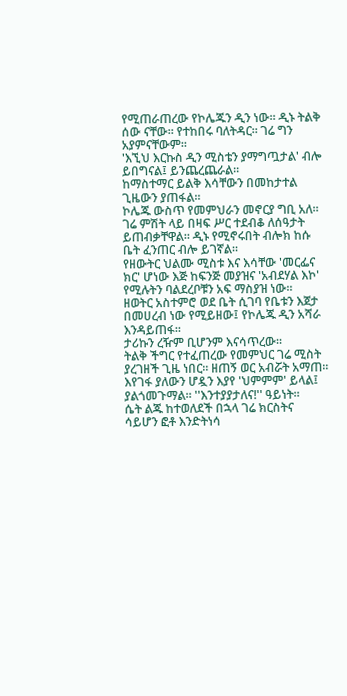የሚጠራጠረው የኮሌጁን ዲን ነው። ዲኑ ትልቅ ሰው ናቸው። የተከበሩ ባለትዳር። ገሬ ግን አያምናቸውም።
'እኚህ እርኩስ ዲን ሚስቴን ያማግጧታል' ብሎ ይበግናል፤ ይንጨረጨራል።
ከማስተማር ይልቅ እሳቸውን በመከታተል ጊዜውን ያጠፋል።
ኮሌጁ ውስጥ የመምህራን መኖርያ ግቢ አለ። ገሬ ምሽት ላይ በዛፍ ሥር ተደብቆ ለሰዓታት ይጠብቃቸዋል። ዲኑ የሚኖሩበት ብሎክ ከሱ ቤት ፈንጠር ብሎ ይገኛል።
የዘውትር ህልሙ ሚስቱ እና እሳቸው 'መርፌና ክር' ሆነው እጅ ከፍንጅ መያዝና 'አብደሃል እኮ' የሚሉትን ባልደረቦቹን አፍ ማስያዝ ነው።
ዘወትር አስተምሮ ወደ ቤት ሲገባ የቤቱን እጀታ በመሀረብ ነው የሚይዘው፤ የኮሌጁ ዲን አሻራ እንዳይጠፋ።
ታሪኩን ረዥም ቢሆንም እናሳጥረው።
ትልቅ ችግር የተፈጠረው የመምህር ገሬ ሚስት ያረገዘች ጊዜ ነበር። ዘጠኝ ወር አብሯት አማጠ። እየገፋ ያለውን ሆዷን እያየ 'ህምምም' ይላል፤ ያልጎመጉማል። ''እንተያያታለና!'' ዓይነት።
ሴት ልጁ ከተወለደች በኋላ ገሬ ክርስትና ሳይሆን ፎቶ እንድትነሳ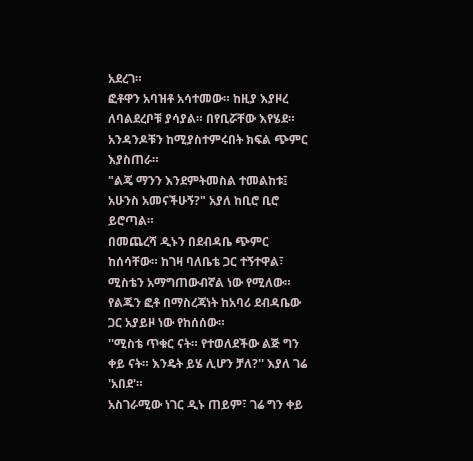አደረገ።
ፎቶዋን አባዝቶ አሳተመው። ከዚያ እያዞረ ለባልደረቦቹ ያሳያል። በየቢሯቸው እየሄደ። አንዳንዶቹን ከሚያስተምሩበት ክፍል ጭምር እያስጠራ።
"ልጄ ማንን እንደምትመስል ተመልከቱ፤ አሁንስ አመናችሁኝ?" አያለ ከቢሮ ቢሮ ይሮጣል።
በመጨረሻ ዲኑን በደብዳቤ ጭምር ከሰሳቸው። ከገዛ ባለቤቴ ጋር ተኝተዋል፣ ሚስቴን አማግጠውብኛል ነው የሚለው።
የልጁን ፎቶ በማስረጃነት ከአባሪ ደብዳቤው ጋር አያይዞ ነው የከሰሰው።
''ሚስቴ ጥቁር ናት። የተወለደችው ልጅ ግን ቀይ ናት። እንዴት ይሄ ሊሆን ቻለ?'' እያለ ገሬ 'አበደ'።
አስገራሚው ነገር ዲኑ ጠይም፣ ገሬ ግን ቀይ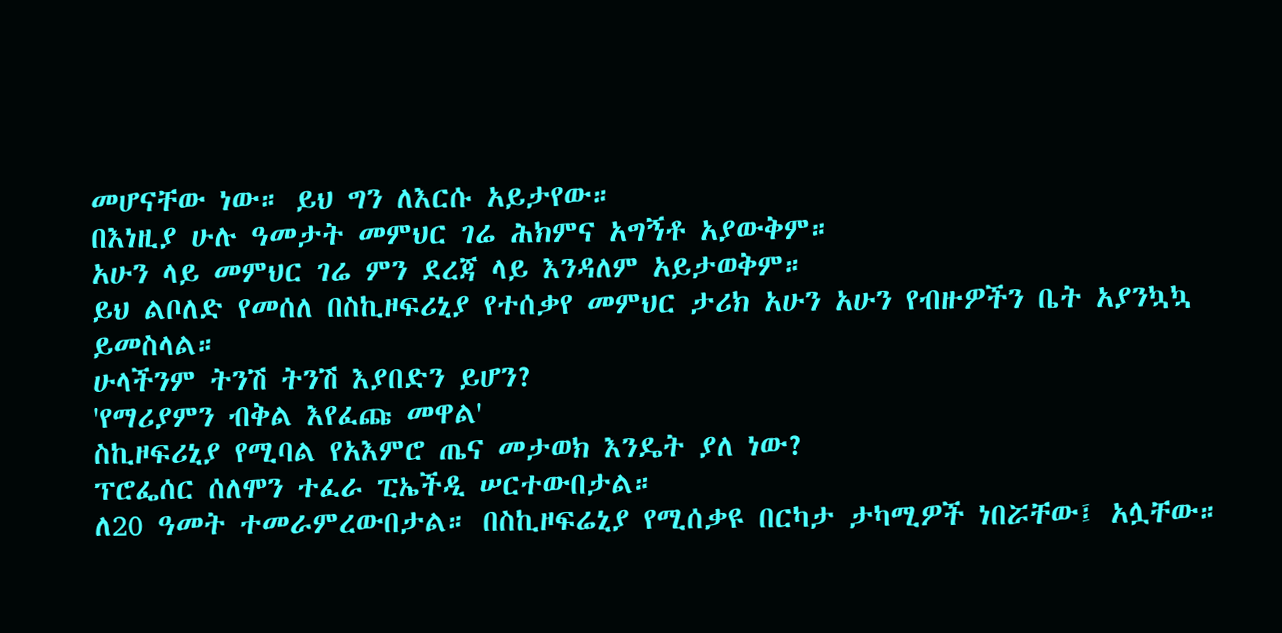መሆናቸው ነው። ይህ ግን ለእርሱ አይታየው።
በእነዚያ ሁሉ ዓመታት መምህር ገሬ ሕክምና አግኝቶ አያውቅም።
አሁን ላይ መምህር ገሬ ምን ደረጃ ላይ እንዳለም አይታወቅም።
ይህ ልቦለድ የመሰለ በስኪዞፍሪኒያ የተሰቃየ መምህር ታሪክ አሁን አሁን የብዙዎችን ቤት አያንኳኳ ይመስላል።
ሁላችንም ትንሽ ትንሽ እያበድን ይሆን?
'የማሪያምን ብቅል እየፈጩ መዋል'
ስኪዞፍሪኒያ የሚባል የአእምሮ ጤና መታወክ እንዴት ያለ ነው?
ፕሮፌሰር ሰለሞን ተፈራ ፒኤችዲ ሠርተውበታል።
ለ20 ዓመት ተመራምረውበታል። በስኪዞፍሬኒያ የሚሰቃዩ በርካታ ታካሚዎች ነበሯቸው፤ አሏቸው።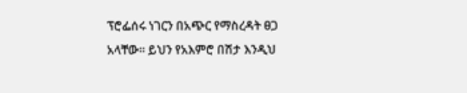ፕሮፌሰሩ ነገርን በአጭር የማስረዳት ፀጋ አላቸው። ይህን የአእምሮ በሽታ እንዲህ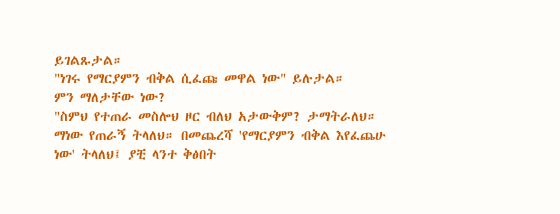ይገልጹታል።
"ነገሩ የማርያምን ብቅል ሲፈጩ መዋል ነው" ይሉታል።
ምን ማለታቸው ነው?
"ስምህ የተጠራ መስሎህ ዞር ብለህ አታውቅም? ታማትራለህ። ማነው የጠራኝ ትላለህ። በመጨረሻ 'የማርያምን ብቅል እየፈጨሁ ነው' ትላለህ፤ ያቺ ላንተ ቅፅበት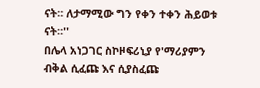ናት። ለታማሚው ግን የቀን ተቀን ሕይወቱ ናት።''
በሌላ አነጋገር ስኮዞፍሪኒያ የ'ማሪያምን ብቅል ሲፈጩ እና ሲያስፈጩ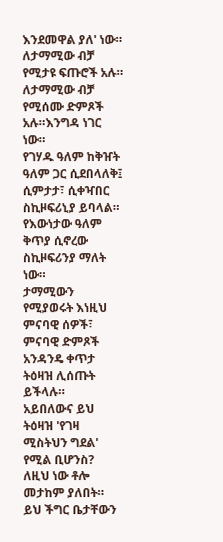እንደመዋል ያለ' ነው።
ለታማሚው ብቻ የሚታዩ ፍጡሮች አሉ። ለታማሚው ብቻ የሚሰሙ ድምጾች አሉ።እንግዳ ነገር ነው።
የገሃዱ ዓለም ከቅዠት ዓለም ጋር ሲደበላለቅ፤ ሲምታታ፣ ሲቀዣበር ስኪዞፍሪኒያ ይባላል። የእውነታው ዓለም ቅጥያ ሲኖረው ስኪዞፍሪንያ ማለት ነው።
ታማሚውን የሚያወሩት እነዚህ ምናባዊ ሰዎች፣ ምናባዊ ድምጾች አንዳንዴ ቀጥታ ትዕዛዝ ሊሰጡት ይችላሉ።
አይበለውና ይህ ትዕዛዝ 'የገዛ ሚስትህን ግደል' የሚል ቢሆንስ?
ለዚህ ነው ቶሎ መታከም ያለበት።
ይህ ችግር ቤታቸውን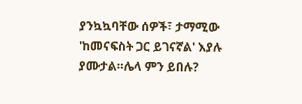ያንኳኳባቸው ሰዎች፣ ታማሚው 'ከመናፍስት ጋር ይገናኛል' እያሉ ያሙታል።ሌላ ምን ይበሉ?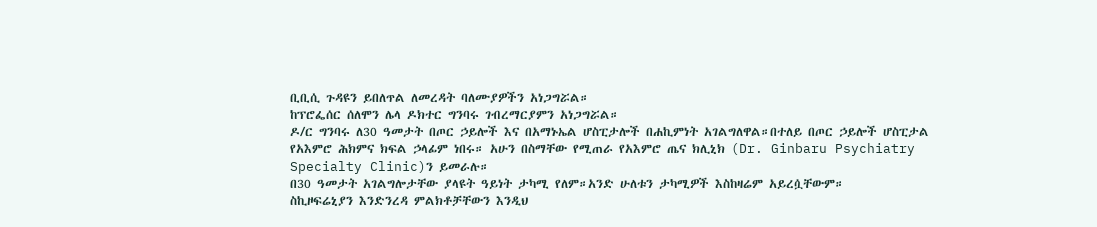ቢቢሲ ጉዳዩን ይበለጥል ለመረዳት ባለሙያዎችን አነጋግሯል።
ከፕሮፌሰር ሰለሞን ሌላ ዶክተር ግንባሩ ገብረማርያምን አነጋግሯል።
ዶ/ር ግንባሩ ለ30 ዓመታት በጦር ኃይሎች እና በአማኑኤል ሆስፒታሎች በሐኪምነት አገልግለዋል።በተለይ በጦር ኃይሎች ሆስፒታል የአእምሮ ሕክምና ክፍል ኃላፊም ነበሩ። አሁን በስማቸው የሚጠራ የአእምሮ ጤና ክሊኒክ (Dr. Ginbaru Psychiatry Specialty Clinic)ን ይመራሉ።
በ30 ዓመታት አገልግሎታቸው ያላዩት ዓይነት ታካሚ የለም።አንድ ሁለቱን ታካሚዎች እስከዛሬም አይረሷቸውም።
ስኪዞፍሬኒያን እንድንረዳ ምልክቶቻቸውን እንዲህ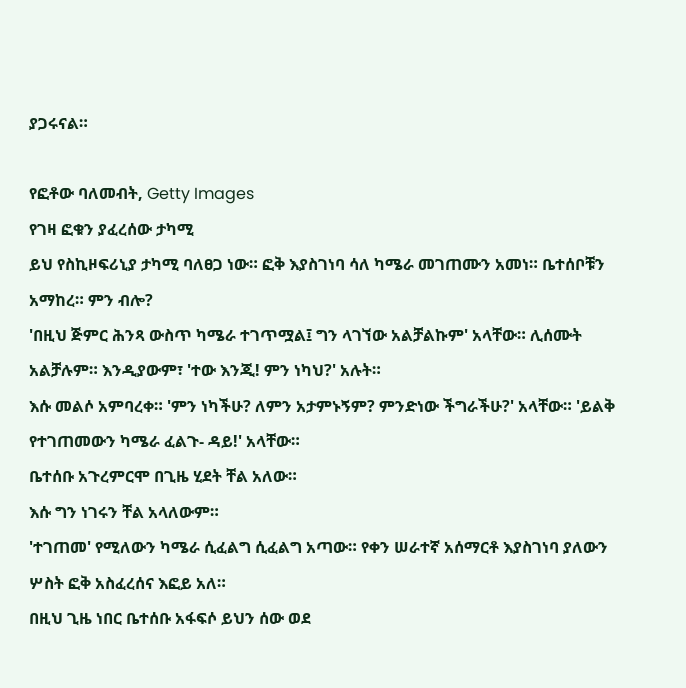ያጋሩናል።

የፎቶው ባለመብት, Getty Images
የገዛ ፎቁን ያፈረሰው ታካሚ
ይህ የስኪዞፍሪኒያ ታካሚ ባለፀጋ ነው። ፎቅ እያስገነባ ሳለ ካሜራ መገጠሙን አመነ። ቤተሰቦቹን አማከረ። ምን ብሎ?
'በዚህ ጅምር ሕንጻ ውስጥ ካሜራ ተገጥሟል፤ ግን ላገኘው አልቻልኩም' አላቸው። ሊሰሙት አልቻሉም። እንዲያውም፣ 'ተው እንጂ! ምን ነካህ?' አሉት።
እሱ መልሶ አምባረቀ። 'ምን ነካችሁ? ለምን አታምኑኝም? ምንድነው ችግራችሁ?' አላቸው። 'ይልቅ የተገጠመውን ካሜራ ፈልጉ- ዳይ!' አላቸው።
ቤተሰቡ አጉረምርሞ በጊዜ ሂደት ቸል አለው።
እሱ ግን ነገሩን ቸል አላለውም።
'ተገጠመ' የሚለውን ካሜራ ሲፈልግ ሲፈልግ አጣው። የቀን ሠራተኛ አሰማርቶ እያስገነባ ያለውን ሦስት ፎቅ አስፈረሰና እፎይ አለ።
በዚህ ጊዜ ነበር ቤተሰቡ አፋፍሶ ይህን ሰው ወደ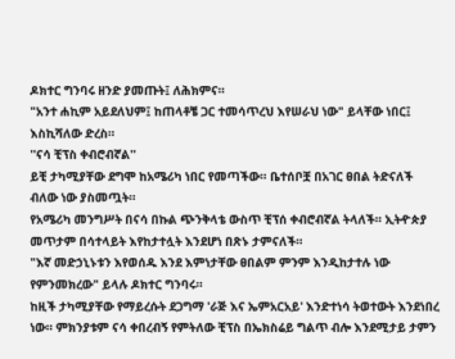ዶክተር ግንባሩ ዘንድ ያመጡት፤ ለሕክምና።
"አንተ ሐኪም አይደለህም፤ ከጠላቶቼ ጋር ተመሳጥረህ እየሠራህ ነው" ይላቸው ነበር፤ እስኪሻለው ድረስ።
''ናሳ ቺፕስ ቀብሮብኛል''
ይቺ ታካሚያቸው ደግሞ ከአሜሪካ ነበር የመጣችው። ቤተሰቦቿ በአገር ፀበል ትድናለች ብለው ነው ያስመጧት።
የአሜሪካ መንግሥት በናሳ በኩል ጭንቅላቴ ውስጥ ቺፕሰ ቀብሮብኛል ትላለች። ኢትዯጵያ መጥታም በሳተላይት እየከታተሏት እንደሆነ በጽኑ ታምናለች።
"እኛ መድኃኒኑቱን እየወሰዱ እንደ እምነታቸው ፀበልም ምንም እንዲከታተሉ ነው የምንመክረው" ይላሉ ዶክተር ግንባሩ።
ከዚች ታካሚያቸው የማይረሱት ደጋግማ 'ራጅ እና ኤምአርአይ' እንድተነሳ ትወተውት እንደነበረ ነው። ምክንያቱም ናሳ ቀበረብኝ የምትለው ቺፕስ በኤክስሬይ ግልጥ ብሎ እንደሚታይ ታምን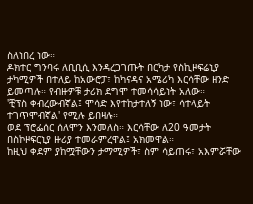ስለነበረ ነው።
ዶክተር ግንባሩ ለቢቢሲ እንዳረጋገጡት በርካታ የስኪዞፍሬኒያ ታካሚዎች በተለይ ከአውሮፓ፣ ከካናዳና አሜሪካ እርሳቸው ዘንድ ይመጣሉ። የብዙዎቹ ታሪክ ደግሞ ተመሳሳይነት አለው።
'ቺፕስ ቀብረውብኛል፤ ሞሳድ እየተከታተለኝ ነው፣ ሳተላይት ተገጥሞብኛል' የሚሉ ይበዛሉ።
ወደ ፕሮፌሰር ሰለሞን እንመለስ። እርሳቸው ለ20 ዓመታት በስኮዞፍርኒያ ዙሪያ ተመራምረዋል፤ አክመዋል።
ከዚህ ቀደም ያከሟቸውን ታማሚዎች፣ ስም ሳይጠሩ፣ አእምሯቸው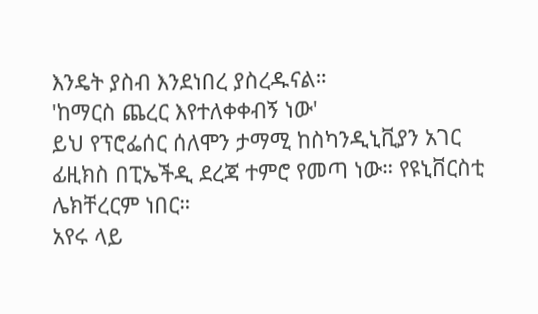እንዴት ያስብ እንደነበረ ያስረዱናል።
'ከማርስ ጨረር እየተለቀቀብኝ ነው'
ይህ የፕሮፌሰር ሰለሞን ታማሚ ከስካንዲኒቪያን አገር ፊዚክስ በፒኤችዲ ደረጃ ተምሮ የመጣ ነው። የዩኒቨርስቲ ሌክቸረርም ነበር።
አየሩ ላይ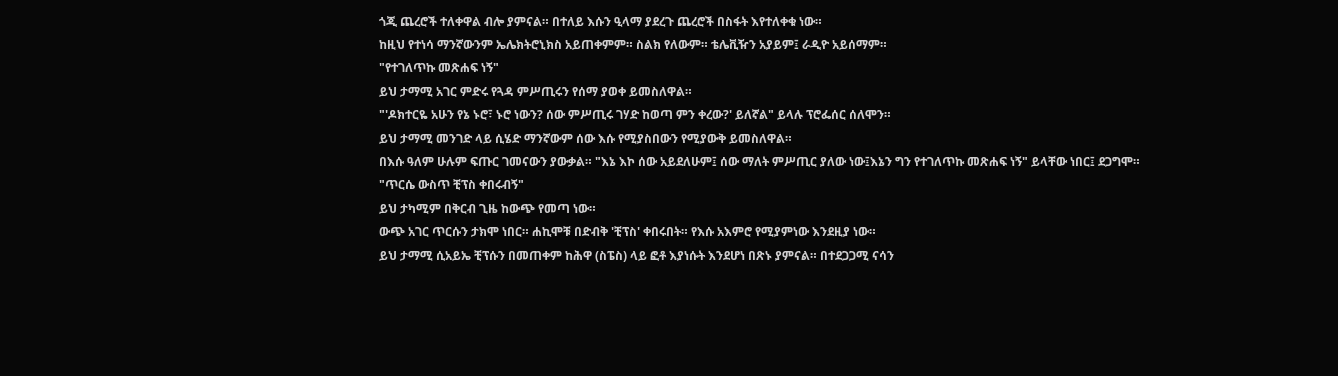ጎጂ ጨረሮች ተለቀዋል ብሎ ያምናል። በተለይ እሱን ዒላማ ያደረጉ ጨረሮች በስፋት እየተለቀቁ ነው።
ከዚህ የተነሳ ማንኛውንም ኤሌክትሮኒክስ አይጠቀምም። ስልክ የለውም። ቴሌቪዥን አያይም፤ ራዲዮ አይሰማም።
"የተገለጥኩ መጽሐፍ ነኝ"
ይህ ታማሚ አገር ምድሩ የጓዳ ምሥጢሩን የሰማ ያወቀ ይመስለዋል።
"'ዶክተርዬ አሁን የኔ ኑሮ፣ ኑሮ ነውን? ሰው ምሥጢሩ ገሃድ ከወጣ ምን ቀረው?' ይለኛል" ይላሉ ፕሮፌሰር ሰለሞን።
ይህ ታማሚ መንገድ ላይ ሲሄድ ማንኛውም ሰው እሱ የሚያስበውን የሚያውቅ ይመስለዋል።
በእሱ ዓለም ሁሉም ፍጡር ገመናውን ያውቃል። "እኔ እኮ ሰው አይደለሁም፤ ሰው ማለት ምሥጢር ያለው ነው፤እኔን ግን የተገለጥኩ መጽሐፍ ነኝ" ይላቸው ነበር፤ ደጋግሞ።
"ጥርሴ ውስጥ ቺፕስ ቀበሩብኝ"
ይህ ታካሚም በቅርብ ጊዜ ከውጭ የመጣ ነው።
ውጭ አገር ጥርሱን ታክሞ ነበር። ሐኪሞቹ በድብቅ 'ቺፕስ' ቀበሩበት። የእሱ አእምሮ የሚያምነው እንደዚያ ነው።
ይህ ታማሚ ሲአይኤ ቺፕሱን በመጠቀም ከሕዋ (ስፔስ) ላይ ፎቶ እያነሱት እንደሆነ በጽኑ ያምናል። በተደጋጋሚ ናሳን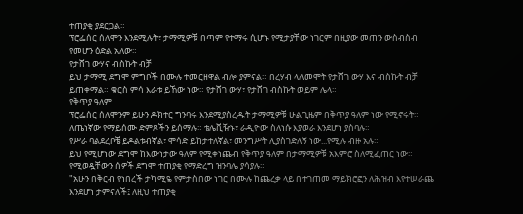ተጠያቂ ያደርጋል።
ፕሮፌሰር ሰለሞን እንደሚሉት፣ ታማሚዎቹ በጣም የተማሩ ሲሆኑ የሚታያቸው ነገርም በዚያው መጠን ውስብስብ የመሆን ዕድል አለው።
የታሸገ ውሃና ብስኩት ብቻ
ይህ ታማሚ ደግሞ ምግቦች በሙሉ ተመርዘዋል ብሎ ያምናል። በረሃብ ላለመሞት የታሸገ ውሃ እና ብስኩት ብቻ ይጠቀማል። ቁርስ ምሳ እራቱ ይኸው ነው። የታሸገ ውሃ፣ የታሸገ ብስኩት ወይም ሌላ።
የቅጥያ ዓለም
ፕሮፌሰር ሰለሞንም ይሁን ዶክተር ግንባሩ እንደሚያስረዱት ታማሚዎቹ ሁልጊዜም በቅጥያ ዓለም ነው የሚኖሩት።
ለጤነኛው የማይሰሙ ድምጾችን ይሰማሉ። ቴሌቪዥኑ፣ ራዲዮው ስለነሱ እያወራ እንደሆነ ያስባሉ።
የሥራ ባልደረቦቼ ይዶልቱብኛል፣ ሞሳድ ይከታተለኛል፣ መንግሥት ሊያስገድለኝ ነው...የሚሉ ብዙ አሉ።
ይህ የሚሆነው ደግሞ ከእውነታው ዓለም የሚቀነጨብ የቅጥያ ዓለም በታማሚዎቹ አእምሮ ስለሚፈጠር ነው።
የሚወዷቸውን ሰዎች ደግሞ ተጠያቂ የማድረግ ዝንባሌ ያሳያሉ።
"አሁን በቅርብ የነበረች ታካሚዬ የምታስበው ነገር በሙሉ ከጨረቃ ላይ በተገጠመ ማይክሮፎን ለሕዝብ እየተሠራጨ እንደሆነ ታምናለች፤ ለዚህ ተጠያቂ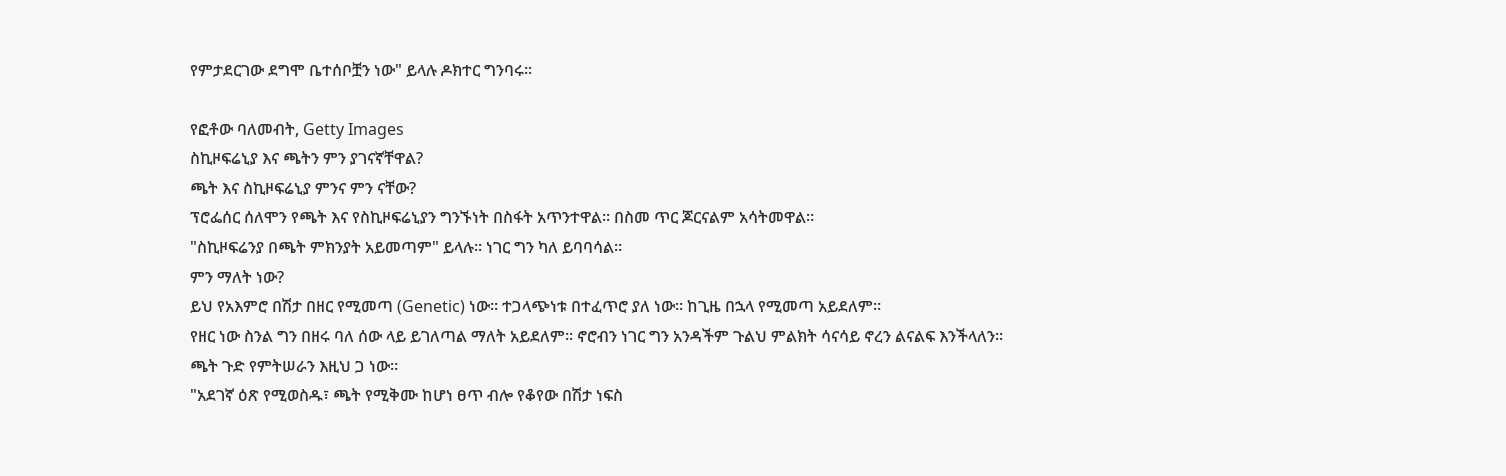የምታደርገው ደግሞ ቤተሰቦቿን ነው" ይላሉ ዶክተር ግንባሩ።

የፎቶው ባለመብት, Getty Images
ስኪዞፍሬኒያ እና ጫትን ምን ያገናኛቸዋል?
ጫት እና ስኪዞፍሬኒያ ምንና ምን ናቸው?
ፕሮፌሰር ሰለሞን የጫት እና የስኪዞፍሬኒያን ግንኙነት በስፋት አጥንተዋል። በስመ ጥር ጆርናልም አሳትመዋል።
"ስኪዞፍሬንያ በጫት ምክንያት አይመጣም" ይላሉ። ነገር ግን ካለ ይባባሳል።
ምን ማለት ነው?
ይህ የአእምሮ በሽታ በዘር የሚመጣ (Genetic) ነው። ተጋላጭነቱ በተፈጥሮ ያለ ነው። ከጊዜ በኋላ የሚመጣ አይደለም።
የዘር ነው ስንል ግን በዘሩ ባለ ሰው ላይ ይገለጣል ማለት አይደለም። ኖሮብን ነገር ግን አንዳችም ጉልህ ምልክት ሳናሳይ ኖረን ልናልፍ እንችላለን።
ጫት ጉድ የምትሠራን እዚህ ጋ ነው።
"አደገኛ ዕጽ የሚወስዱ፣ ጫት የሚቅሙ ከሆነ ፀጥ ብሎ የቆየው በሽታ ነፍስ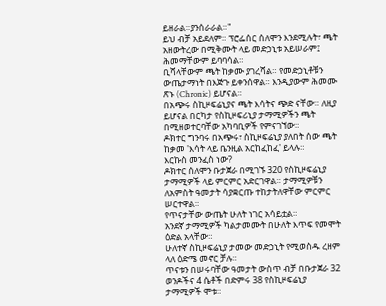ይዘራል።ያንሰራራል።"
ይህ ብቻ አይደለም። ፕሮፌሰር ሰለሞን እንደሚሉት፣ ጫት አዘውትረው በሚቅሙት ላይ መድኃኒቱ አይሠራም፤ ሕመማቸውም ይባባሳል።
ቢሻላቸውም ጫት ከቃሙ ያገረሻል። የመድኃኒቶቹን ውጤታማነት በእጅጉ ይቀንሰዋል። እንዲያውም ሕመሙ ጽኑ (Chronic) ይሆናል።
በአጭሩ ስኪዞፍሬኒያና ጫት እሳትና ጭድ ናቸው። ለዚያ ይሆናል በርካታ የስኪዞፍሪኒያ ታማሚዎችን ጫት በሚዘወተርባቸው አካባቢዎች የምናገኘው።
ዶክተር ግንባሩ በአጭሩ፣ ስኪዞፍሬኒያ ያለበት ሰው ጫት ከቃመ 'እሳት ላይ ቤንዚል አርከፈከፈ' ይላሉ።
እርኩስ መንፈስ ነው?
ዶክተር ሰለሞን ቡታጀራ በሚገኙ 320 የስኪዞፍሬኒያ ታማሚዎች ላይ ምርምር አድርገዋል። ታማሚዎቹን ለአምስት ዓመታት ሳያቋርጡ ተከታትለዋቸው ምርምር ሠርተዋል።
የጥናታቸው ውጤት ሁለት ነገር አሳይቷል።
አንደኛ ታማሚዎች ካልታመሙት በሁለት እጥፍ የመሞት ዕድል አላቸው።
ሁለተኛ ስኪዞፍሬኒያ ታመው መድኃኒት የሚወስዱ ረዘም ላለ ዕድሜ መኖር ቻሉ።
ጥናቱን በሠሩባቸው ዓመታት ውስጥ ብቻ በቡታጀራ 32 ወንዶችና 4 ሴቶች በድምሩ 38 የስኪዞፍሬኒያ ታማሚዎች ሞቱ።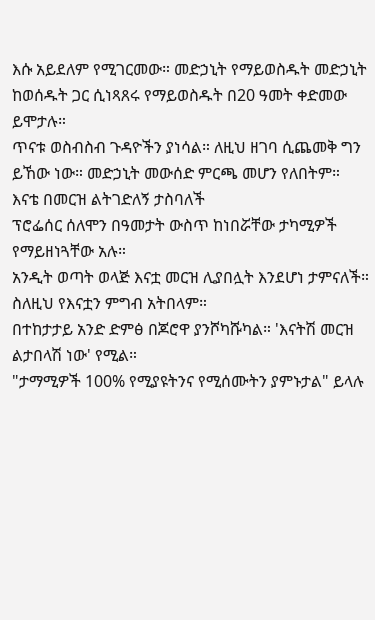እሱ አይደለም የሚገርመው። መድኃኒት የማይወስዱት መድኃኒት ከወሰዱት ጋር ሲነጻጸሩ የማይወስዱት በ20 ዓመት ቀድመው ይሞታሉ።
ጥናቱ ወስብስብ ጉዳዮችን ያነሳል። ለዚህ ዘገባ ሲጨመቅ ግን ይኸው ነው። መድኃኒት መውሰድ ምርጫ መሆን የለበትም።
እናቴ በመርዝ ልትገድለኝ ታስባለች
ፕሮፌሰር ሰለሞን በዓመታት ውስጥ ከነበሯቸው ታካሚዎች የማይዘነጓቸው አሉ።
አንዲት ወጣት ወላጅ እናቷ መርዝ ሊያበሏት እንደሆነ ታምናለች። ስለዚህ የእናቷን ምግብ አትበላም።
በተከታታይ አንድ ድምፅ በጆሮዋ ያንሾካሹካል። 'እናትሽ መርዝ ልታበላሽ ነው' የሚል።
"ታማሚዎች 100% የሚያዩትንና የሚሰሙትን ያምኑታል" ይላሉ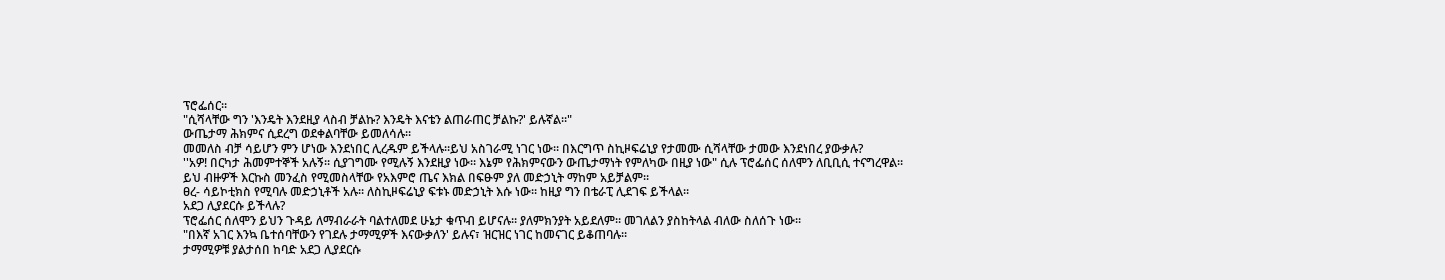ፕሮፌሰር።
"ሲሻላቸው ግን 'እንዴት እንደዚያ ላስብ ቻልኩ? እንዴት እናቴን ልጠራጠር ቻልኩ?' ይሉኛል።"
ውጤታማ ሕክምና ሲደረግ ወደቀልባቸው ይመለሳሉ።
መመለስ ብቻ ሳይሆን ምን ሆነው እንደነበር ሊረዱም ይችላሉ።ይህ አስገራሚ ነገር ነው። በእርግጥ ስኪዞፍሬኒያ የታመሙ ሲሻላቸው ታመው እንደነበረ ያውቃሉ?
''አዎ! በርካታ ሕመምተኞች አሉኝ። ሲያገግሙ የሚሉኝ እንደዚያ ነው። እኔም የሕክምናውን ውጤታማነት የምለካው በዚያ ነው" ሲሉ ፕሮፌሰር ሰለሞን ለቢቢሲ ተናግረዋል።
ይህ ብዙዎች እርኩስ መንፈስ የሚመስላቸው የአእምሮ ጤና እክል በፍፁም ያለ መድኃኒት ማከም አይቻልም።
ፀረ- ሳይኮቲክስ የሚባሉ መድኃኒቶች አሉ። ለስኪዞፍሬኒያ ፍቱኑ መድኃኒት እሱ ነው። ከዚያ ግን በቴራፒ ሊደገፍ ይችላል።
አደጋ ሊያደርሱ ይችላሉ?
ፕሮፌሰር ሰለሞን ይህን ጉዳይ ለማብራራት ባልተለመደ ሁኔታ ቁጥብ ይሆናሉ። ያለምክንያት አይደለም። መገለልን ያስከትላል ብለው ስለሰጉ ነው።
"በእኛ አገር እንኳ ቤተሰባቸውን የገደሉ ታማሚዎች እናውቃለን' ይሉና፣ ዝርዝር ነገር ከመናገር ይቆጠባሉ።
ታማሚዎቹ ያልታሰበ ከባድ አደጋ ሊያደርሱ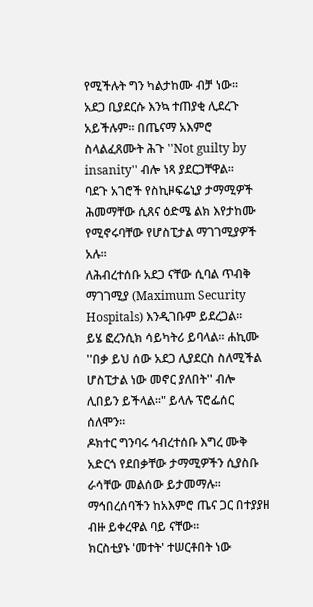የሚችሉት ግን ካልታከሙ ብቻ ነው።
አደጋ ቢያደርሱ እንኳ ተጠያቂ ሊደረጉ አይችሉም። በጤናማ አእምሮ ስላልፈጸሙት ሕጉ ''Not guilty by insanity'' ብሎ ነጻ ያደርጋቸዋል።
ባደጉ አገሮች የስኪዞፍሬኒያ ታማሚዎች ሕመማቸው ሲጸና ዕድሜ ልክ እየታከሙ የሚኖሩባቸው የሆስፒታል ማገገሚያዎች አሉ።
ለሕብረተሰቡ አደጋ ናቸው ሲባል ጥብቅ ማገገሚያ (Maximum Security Hospitals) እንዲገቡም ይደረጋል።
ይሄ ፎረንሲክ ሳይካትሪ ይባላል። ሐኪሙ ''በቃ ይህ ሰው አደጋ ሊያደርስ ስለሚችል ሆስፒታል ነው መኖር ያለበት'' ብሎ ሊበይን ይችላል።" ይላሉ ፕሮፌሰር ሰለሞን።
ዶክተር ግንባሩ ኅብረተሰቡ እግረ ሙቅ አድርጎ የደበቃቸው ታማሚዎችን ሲያስቡ ራሳቸው መልሰው ይታመማሉ።
ማኅበረሰባችን ከአእምሮ ጤና ጋር በተያያዘ ብዙ ይቀረዋል ባይ ናቸው።
ክርስቲያኑ 'መተት' ተሠርቶበት ነው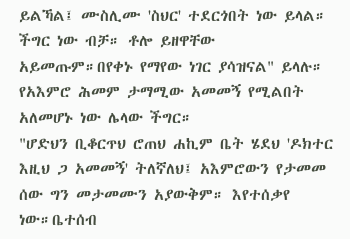ይልኻል፤ ሙስሊሙ 'ስህር' ተደርጎበት ነው ይላል። ችግር ነው ብቻ። ቶሎ ይዘዋቸው አይመጡም።በየቀኑ የማየው ነገር ያሳዝናል" ይላሉ።
የአእምሮ ሕመም ታማሚው አመመኝ የሚልበት አለመሆኑ ነው ሌላው ችግር።
"ሆድህን ቢቆርጥህ ሮጠህ ሐኪም ቤት ሄደህ 'ዶክተር እዚህ ጋ አመመኝ' ትለኛለህ፤ አእምሮውን የታመመ ሰው ግን መታመሙን አያውቅም። እየተሰቃየ ነው።ቤተሰብ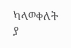ካላወቀለት ያ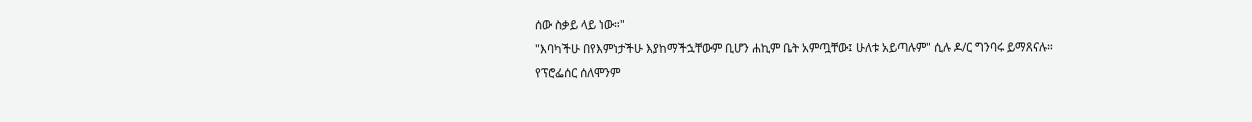ሰው ስቃይ ላይ ነው።"
"እባካችሁ በየእምነታችሁ እያከማችኋቸውም ቢሆን ሐኪም ቤት አምጧቸው፤ ሁለቱ አይጣሉም" ሲሉ ዶ/ር ግንባሩ ይማጸናሉ።
የፕሮፌሰር ሰለሞንም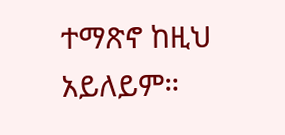ተማጽኖ ከዚህ አይለይም።